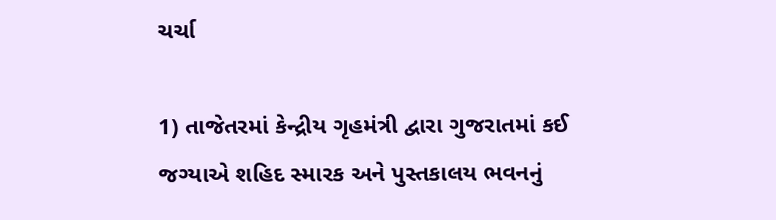ચર્ચા

1) તાજેતરમાં કેન્દ્રીય ગૃહમંત્રી દ્વારા ગુજરાતમાં કઈ જગ્યાએ શહિદ સ્મારક અને પુસ્તકાલય ભવનનું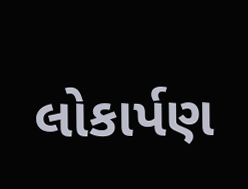લોકાર્પણ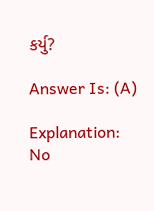કર્યુ?

Answer Is: (A)

Explanation:
No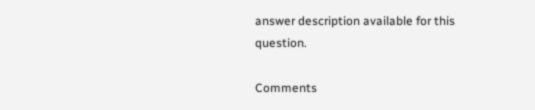answer description available for this question.

Comments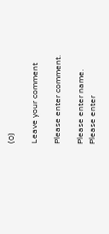(0)

Leave your comment

Please enter comment.

Please enter name.
Please enter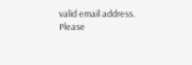valid email address.
Please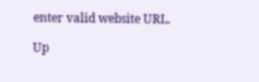enter valid website URL.

Up